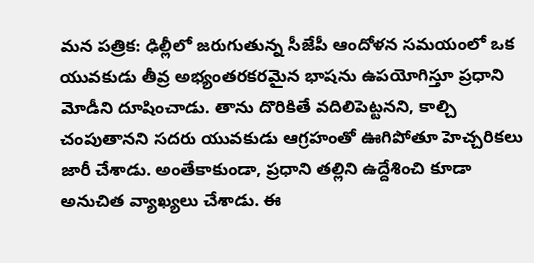మన పత్రిక: ఢిల్లీలో జరుగుతున్న సీజేపీ ఆందోళన సమయంలో ఒక యువకుడు తీవ్ర అభ్యంతరకరమైన భాషను ఉపయోగిస్తూ ప్రధాని మోడీని దూషించాడు. తాను దొరికితే వదిలిపెట్టనని, కాల్చి చంపుతానని సదరు యువకుడు ఆగ్రహంతో ఊగిపోతూ హెచ్చరికలు జారీ చేశాడు. అంతేకాకుండా, ప్రధాని తల్లిని ఉద్దేశించి కూడా అనుచిత వ్యాఖ్యలు చేశాడు. ఈ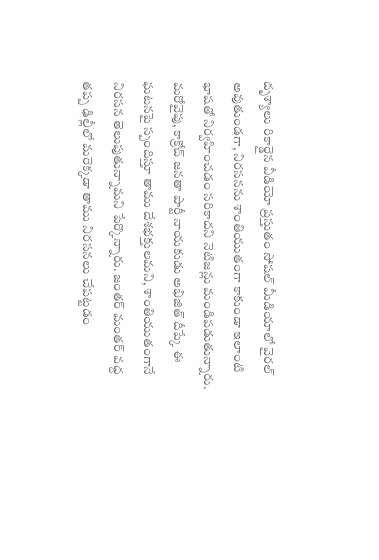దృశ్యాలు రికార్డైన వీడియో ప్రస్తుతం సోషల్ మీడియాలో వైరల్ అవుతుండగా, నిరసనను శాంతియుతంగా కాకుండా ఇలాంటి భాషతో నిర్వహించడం సరికాదని నెటిజన్లు మండిపడుతున్నారు.
మరోవైపు, కాక్రోచ్ జనతా పార్టీ నాయకుడు అభిజిత్ దీప్కే ఈ ఘటనపై స్పందిస్తూ తాము దేశభక్తులమని, శాంతియుతంగానే నిరసన తెలుపుతున్నామని పేర్కొన్నారు. జంతర్ మంతర్ వద్ద తప్ప ఢిల్లీలో మరెక్కడా తాము నిరసనలు చేపట్టడం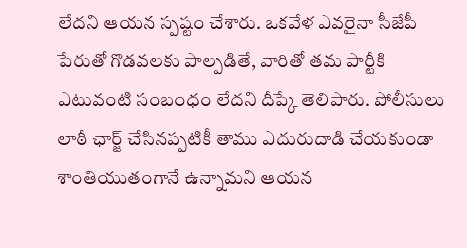లేదని ఆయన స్పష్టం చేశారు. ఒకవేళ ఎవరైనా సీజేపీ పేరుతో గొడవలకు పాల్పడితే, వారితో తమ పార్టీకి ఎటువంటి సంబంధం లేదని దీప్కే తెలిపారు. పోలీసులు లాఠీ ఛార్జ్ చేసినప్పటికీ తాము ఎదురుదాడి చేయకుండా శాంతియుతంగానే ఉన్నామని ఆయన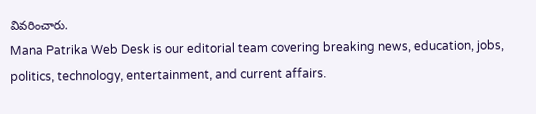వివరించారు.
Mana Patrika Web Desk is our editorial team covering breaking news, education, jobs, politics, technology, entertainment, and current affairs.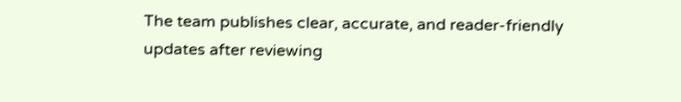The team publishes clear, accurate, and reader-friendly updates after reviewing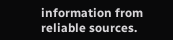information from reliable sources.